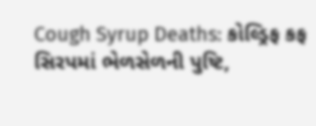Cough Syrup Deaths: કોલ્ડ્રિફ કફ સિરપમાં ભેળસેળની પુષ્ટિ,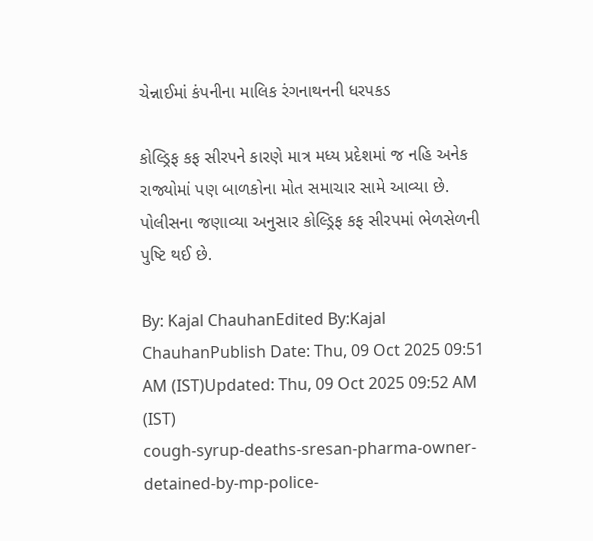ચેન્નાઈમાં કંપનીના માલિક રંગનાથનની ધરપકડ

કોલ્ડ્રિફ કફ સીરપને કારણે માત્ર મધ્ય પ્રદેશમાં જ નહિ અનેક રાજ્યોમાં પણ બાળકોના મોત સમાચાર સામે આવ્યા છે. પોલીસના જણાવ્યા અનુસાર કોલ્ડ્રિફ કફ સીરપમાં ભેળસેળની પુષ્ટિ થઈ છે.

By: Kajal ChauhanEdited By:Kajal ChauhanPublish Date: Thu, 09 Oct 2025 09:51 AM (IST)Updated: Thu, 09 Oct 2025 09:52 AM (IST)
cough-syrup-deaths-sresan-pharma-owner-detained-by-mp-police-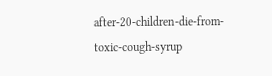after-20-children-die-from-toxic-cough-syrup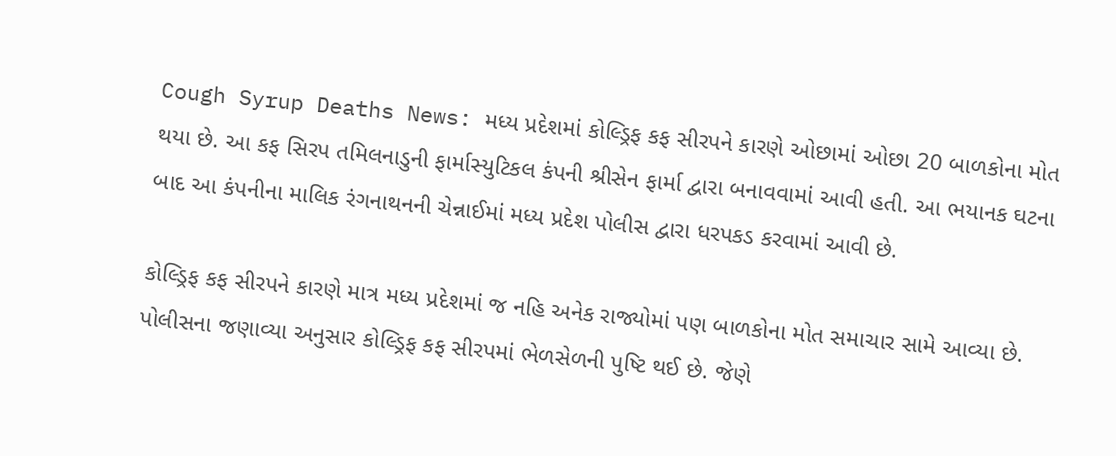Cough Syrup Deaths News: મધ્ય પ્રદેશમાં કોલ્ડ્રિફ કફ સીરપને કારણે ઓછામાં ઓછા 20 બાળકોના મોત થયા છે. આ કફ સિરપ તમિલનાડુની ફાર્માસ્યુટિકલ કંપની શ્રીસેન ફાર્મા દ્વારા બનાવવામાં આવી હતી. આ ભયાનક ઘટના બાદ આ કંપનીના માલિક રંગનાથનની ચેન્નાઈમાં મધ્ય પ્રદેશ પોલીસ દ્વારા ધરપકડ કરવામાં આવી છે.

કોલ્ડ્રિફ કફ સીરપને કારણે માત્ર મધ્ય પ્રદેશમાં જ નહિ અનેક રાજ્યોમાં પણ બાળકોના મોત સમાચાર સામે આવ્યા છે. પોલીસના જણાવ્યા અનુસાર કોલ્ડ્રિફ કફ સીરપમાં ભેળસેળની પુષ્ટિ થઈ છે. જેણે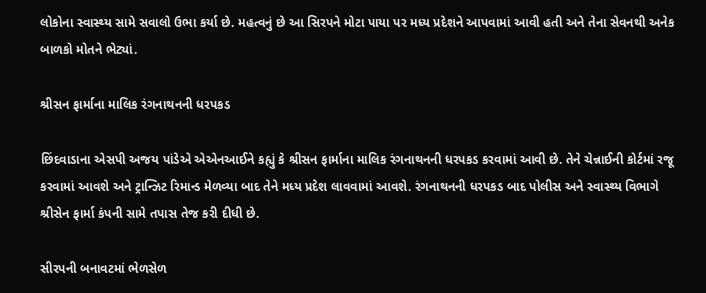લોકોના સ્વાસ્થ્ય સામે સવાલો ઉભા કર્યા છે. મહત્વનું છે આ સિરપને મોટા પાયા પર મધ્ય પ્રદેશને આપવામાં આવી હતી અને તેના સેવનથી અનેક બાળકો મોતને ભેટ્યાં.

શ્રીસન ફાર્માના માલિક રંગનાથનની ધરપકડ

છિંદવાડાના એસપી અજય પાંડેએ એએનઆઈને કહ્યું કે શ્રીસન ફાર્માના માલિક રંગનાથનની ધરપકડ કરવામાં આવી છે. તેને ચેન્નાઈની કોર્ટમાં રજૂ કરવામાં આવશે અને ટ્રાન્ઝિટ રિમાન્ડ મેળવ્યા બાદ તેને મધ્ય પ્રદેશ લાવવામાં આવશે. રંગનાથનની ધરપકડ બાદ પોલીસ અને સ્વાસ્થ્ય વિભાગે શ્રીસેન ફાર્મા કંપની સામે તપાસ તેજ કરી દીધી છે.

સીરપની બનાવટમાં ભેળસેળ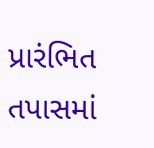પ્રારંભિત તપાસમાં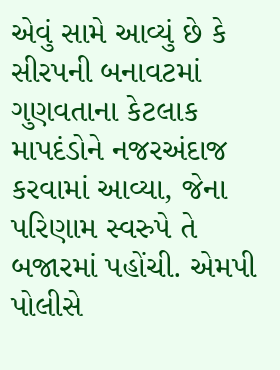એવું સામે આવ્યું છે કે સીરપની બનાવટમાં ગુણવતાના કેટલાક માપદંડોને નજરઅંદાજ કરવામાં આવ્યા, જેના પરિણામ સ્વરુપે તે બજારમાં પહોંચી. એમપી પોલીસે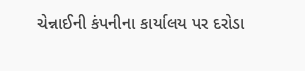ચેન્નાઈની કંપનીના કાર્યાલય પર દરોડા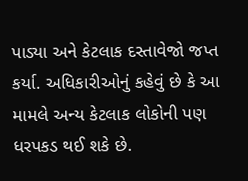પાડ્યા અને કેટલાક દસ્તાવેજો જપ્ત કર્યા. અધિકારીઓનું કહેવું છે કે આ મામલે અન્ય કેટલાક લોકોની પણ ધરપકડ થઈ શકે છે.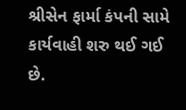શ્રીસેન ફાર્મા કંપની સામે કાર્યવાહી શરુ થઈ ગઈ છે.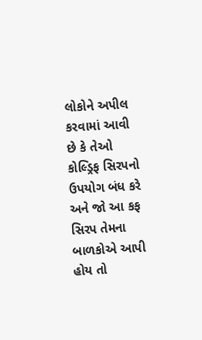લોકોને અપીલ કરવામાં આવી છે કે તેઓ કોલ્ડ્રિફ સિરપનો ઉપયોગ બંધ કરે અને જો આ કફ સિરપ તેમના બાળકોએ આપી હોય તો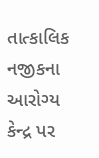તાત્કાલિક નજીકના આરોગ્ય કેન્દ્ર પર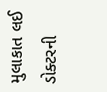મુલાકાત લઈ ડોક્ટરની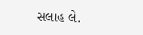સલાહ લે.